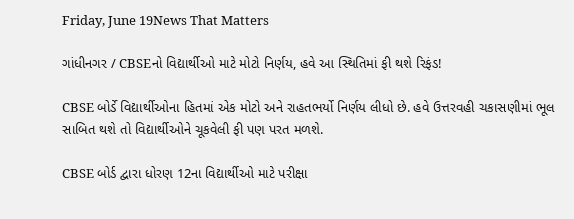Friday, June 19News That Matters

ગાંધીનગર / CBSEનો વિદ્યાર્થીઓ માટે મોટો નિર્ણય, હવે આ સ્થિતિમાં ફી થશે રિફંડ!

CBSE બોર્ડે વિદ્યાર્થીઓના હિતમાં એક મોટો અને રાહતભર્યો નિર્ણય લીધો છે. હવે ઉત્તરવહી ચકાસણીમાં ભૂલ સાબિત થશે તો વિદ્યાર્થીઓને ચૂકવેલી ફી પણ પરત મળશે.

CBSE બોર્ડ દ્વારા ધોરણ 12ના વિદ્યાર્થીઓ માટે પરીક્ષા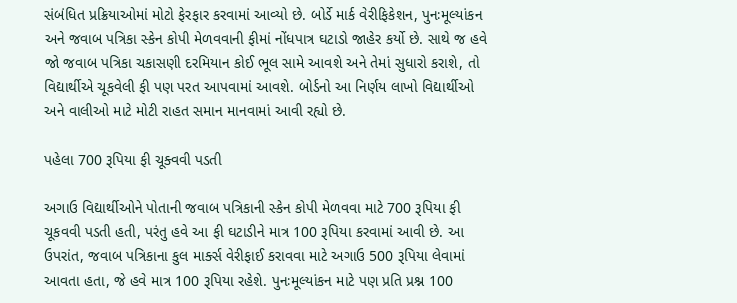સંબંધિત પ્રક્રિયાઓમાં મોટો ફેરફાર કરવામાં આવ્યો છે. બોર્ડે માર્ક વેરીફિકેશન, પુનઃમૂલ્યાંકન અને જવાબ પત્રિકા સ્કેન કોપી મેળવવાની ફીમાં નોંધપાત્ર ઘટાડો જાહેર કર્યો છે. સાથે જ હવે જો જવાબ પત્રિકા ચકાસણી દરમિયાન કોઈ ભૂલ સામે આવશે અને તેમાં સુધારો કરાશે, તો વિદ્યાર્થીએ ચૂકવેલી ફી પણ પરત આપવામાં આવશે. બોર્ડનો આ નિર્ણય લાખો વિદ્યાર્થીઓ અને વાલીઓ માટે મોટી રાહત સમાન માનવામાં આવી રહ્યો છે.

પહેલા 700 રૂપિયા ફી ચૂક્વવી પડતી

અગાઉ વિદ્યાર્થીઓને પોતાની જવાબ પત્રિકાની સ્કેન કોપી મેળવવા માટે 700 રૂપિયા ફી ચૂકવવી પડતી હતી, પરંતુ હવે આ ફી ઘટાડીને માત્ર 100 રૂપિયા કરવામાં આવી છે. આ ઉપરાંત, જવાબ પત્રિકાના કુલ માર્ક્સ વેરીફાઈ કરાવવા માટે અગાઉ 500 રૂપિયા લેવામાં આવતા હતા, જે હવે માત્ર 100 રૂપિયા રહેશે. પુનઃમૂલ્યાંકન માટે પણ પ્રતિ પ્રશ્ન 100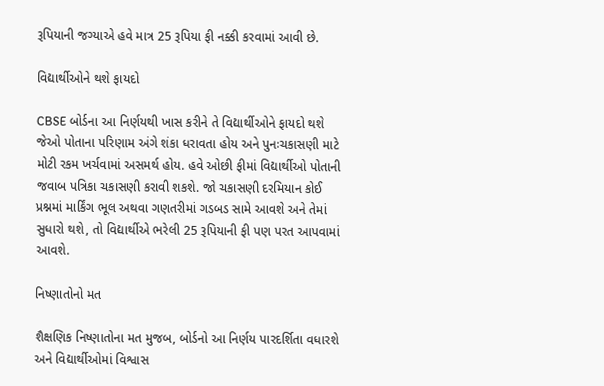રૂપિયાની જગ્યાએ હવે માત્ર 25 રૂપિયા ફી નક્કી કરવામાં આવી છે.

વિદ્યાર્થીઓને થશે ફાયદો

CBSE બોર્ડના આ નિર્ણયથી ખાસ કરીને તે વિદ્યાર્થીઓને ફાયદો થશે જેઓ પોતાના પરિણામ અંગે શંકા ધરાવતા હોય અને પુનઃચકાસણી માટે મોટી રકમ ખર્ચવામાં અસમર્થ હોય. હવે ઓછી ફીમાં વિદ્યાર્થીઓ પોતાની જવાબ પત્રિકા ચકાસણી કરાવી શકશે. જો ચકાસણી દરમિયાન કોઈ પ્રશ્નમાં માર્કિંગ ભૂલ અથવા ગણતરીમાં ગડબડ સામે આવશે અને તેમાં સુધારો થશે, તો વિદ્યાર્થીએ ભરેલી 25 રૂપિયાની ફી પણ પરત આપવામાં આવશે.

નિષ્ણાતોનો મત

શૈક્ષણિક નિષ્ણાતોના મત મુજબ, બોર્ડનો આ નિર્ણય પારદર્શિતા વધારશે અને વિદ્યાર્થીઓમાં વિશ્વાસ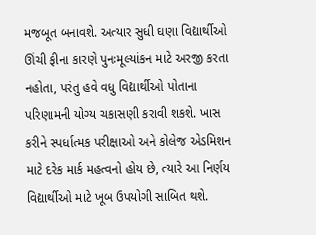મજબૂત બનાવશે. અત્યાર સુધી ઘણા વિદ્યાર્થીઓ ઊંચી ફીના કારણે પુનઃમૂલ્યાંકન માટે અરજી કરતા નહોતા, પરંતુ હવે વધુ વિદ્યાર્થીઓ પોતાના પરિણામની યોગ્ય ચકાસણી કરાવી શકશે. ખાસ કરીને સ્પર્ધાત્મક પરીક્ષાઓ અને કોલેજ એડમિશન માટે દરેક માર્ક મહત્વનો હોય છે, ત્યારે આ નિર્ણય વિદ્યાર્થીઓ માટે ખૂબ ઉપયોગી સાબિત થશે.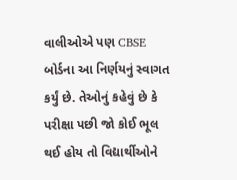વાલીઓએ પણ CBSE બોર્ડના આ નિર્ણયનું સ્વાગત કર્યું છે. તેઓનું કહેવું છે કે પરીક્ષા પછી જો કોઈ ભૂલ થઈ હોય તો વિદ્યાર્થીઓને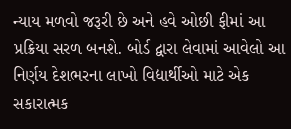ન્યાય મળવો જરૂરી છે અને હવે ઓછી ફીમાં આ પ્રક્રિયા સરળ બનશે. બોર્ડ દ્વારા લેવામાં આવેલો આ નિર્ણય દેશભરના લાખો વિદ્યાર્થીઓ માટે એક સકારાત્મક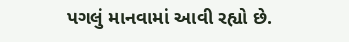પગલું માનવામાં આવી રહ્યો છે.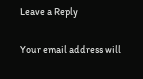Leave a Reply

Your email address will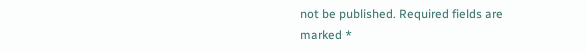not be published. Required fields are marked *